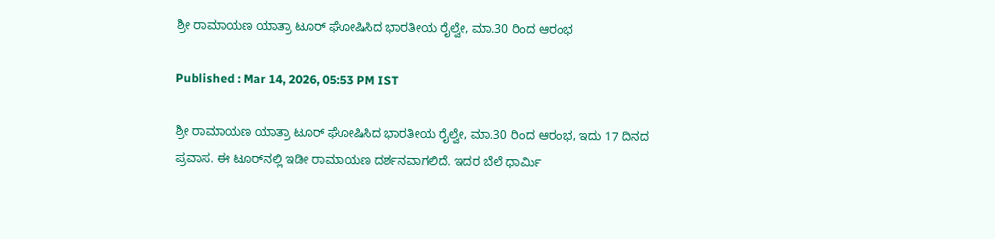ಶ್ರೀ ರಾಮಾಯಣ ಯಾತ್ರಾ ಟೂರ್ ಘೋಷಿಸಿದ ಭಾರತೀಯ ರೈಲ್ವೇ, ಮಾ.30 ರಿಂದ ಆರಂಭ

Published : Mar 14, 2026, 05:53 PM IST

ಶ್ರೀ ರಾಮಾಯಣ ಯಾತ್ರಾ ಟೂರ್ ಘೋಷಿಸಿದ ಭಾರತೀಯ ರೈಲ್ವೇ, ಮಾ.30 ರಿಂದ ಆರಂಭ, ಇದು 17 ದಿನದ ಪ್ರವಾಸ. ಈ ಟೂರ್‌ನಲ್ಲಿ ಇಡೀ ರಾಮಾಯಣ ದರ್ಶನವಾಗಲಿದೆ. ಇದರ ಬೆಲೆ ಧಾರ್ಮಿ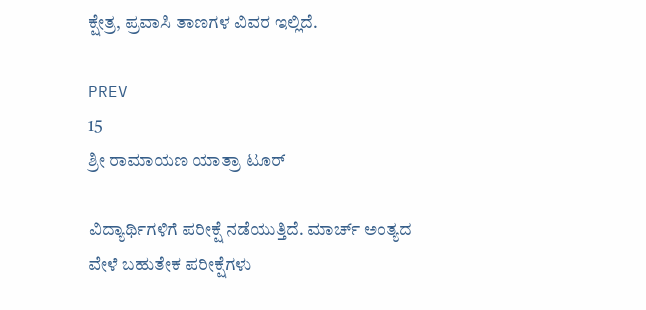ಕ್ಷೇತ್ರ, ಪ್ರವಾಸಿ ತಾಣಗಳ ವಿವರ ಇಲ್ಲಿದೆ.

PREV
15
ಶ್ರೀ ರಾಮಾಯಣ ಯಾತ್ರಾ ಟೂರ್

ವಿದ್ಯಾರ್ಥಿಗಳಿಗೆ ಪರೀಕ್ಷೆ ನಡೆಯುತ್ತಿದೆ. ಮಾರ್ಚ್ ಅಂತ್ಯದ ವೇಳೆ ಬಹುತೇಕ ಪರೀಕ್ಷೆಗಳು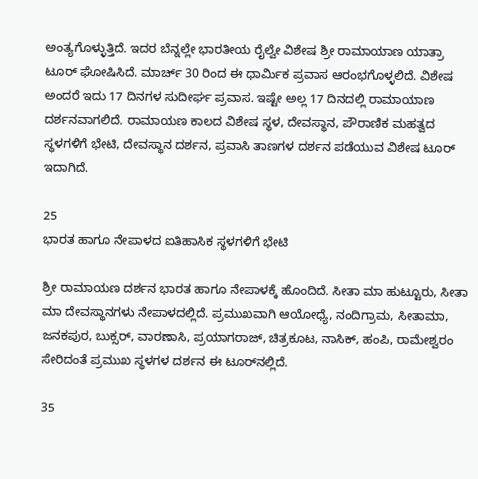ಅಂತ್ಯಗೊಳ್ಳುತ್ತಿದೆ. ಇದರ ಬೆನ್ನಲ್ಲೇ ಭಾರತೀಯ ರೈಲ್ವೇ ವಿಶೇಷ ಶ್ರೀ ರಾಮಾಯಾಣ ಯಾತ್ರಾ ಟೂರ್ ಘೋಷಿಸಿದೆ. ಮಾರ್ಚ್ 30 ರಿಂದ ಈ ಧಾರ್ಮಿಕ ಪ್ರವಾಸ ಆರಂಭಗೊಳ್ಳಲಿದೆ. ವಿಶೇಷ ಅಂದರೆ ಇದು 17 ದಿನಗಳ ಸುದೀರ್ಘ ಪ್ರವಾಸ. ಇಷ್ಟೇ ಅಲ್ಲ 17 ದಿನದಲ್ಲಿ ರಾಮಾಯಾಣ ದರ್ಶನವಾಗಲಿದೆ. ರಾಮಾಯಣ ಕಾಲದ ವಿಶೇಷ ಸ್ಥಳ, ದೇವಸ್ಥಾನ, ಪೌರಾಣಿಕ ಮಹತ್ವದ ಸ್ಥಳಗಳಿಗೆ ಭೇಟಿ, ದೇವಸ್ಥಾನ ದರ್ಶನ, ಪ್ರವಾಸಿ ತಾಣಗಳ ದರ್ಶನ ಪಡೆಯುವ ವಿಶೇಷ ಟೂರ್ ಇದಾಗಿದೆ.

25
ಭಾರತ ಹಾಗೂ ನೇಪಾಳದ ಐತಿಹಾಸಿಕ ಸ್ಥಳಗಳಿಗೆ ಭೇಟಿ

ಶ್ರೀ ರಾಮಾಯಣ ದರ್ಶನ ಭಾರತ ಹಾಗೂ ನೇಪಾಳಕ್ಕೆ ಹೊಂದಿದೆ. ಸೀತಾ ಮಾ ಹುಟ್ಟೂರು, ಸೀತಾ ಮಾ ದೇವಸ್ಥಾನಗಳು ನೇಪಾಳದಲ್ಲಿದೆ. ಪ್ರಮುಖವಾಗಿ ಆಯೋಧ್ಯೆ, ನಂದಿಗ್ರಾಮ, ಸೀತಾಮಾ, ಜನಕಪುರ, ಬುಕ್ಸರ್, ವಾರಣಾಸಿ, ಪ್ರಯಾಗರಾಜ್, ಚಿತ್ರಕೂಟ, ನಾಸಿಕ್, ಹಂಪಿ, ರಾಮೇಶ್ವರಂ ಸೇರಿದಂತೆ ಪ್ರಮುಖ ಸ್ಥಳಗಳ ದರ್ಶನ ಈ ಟೂರ್‌ನಲ್ಲಿದೆ.

35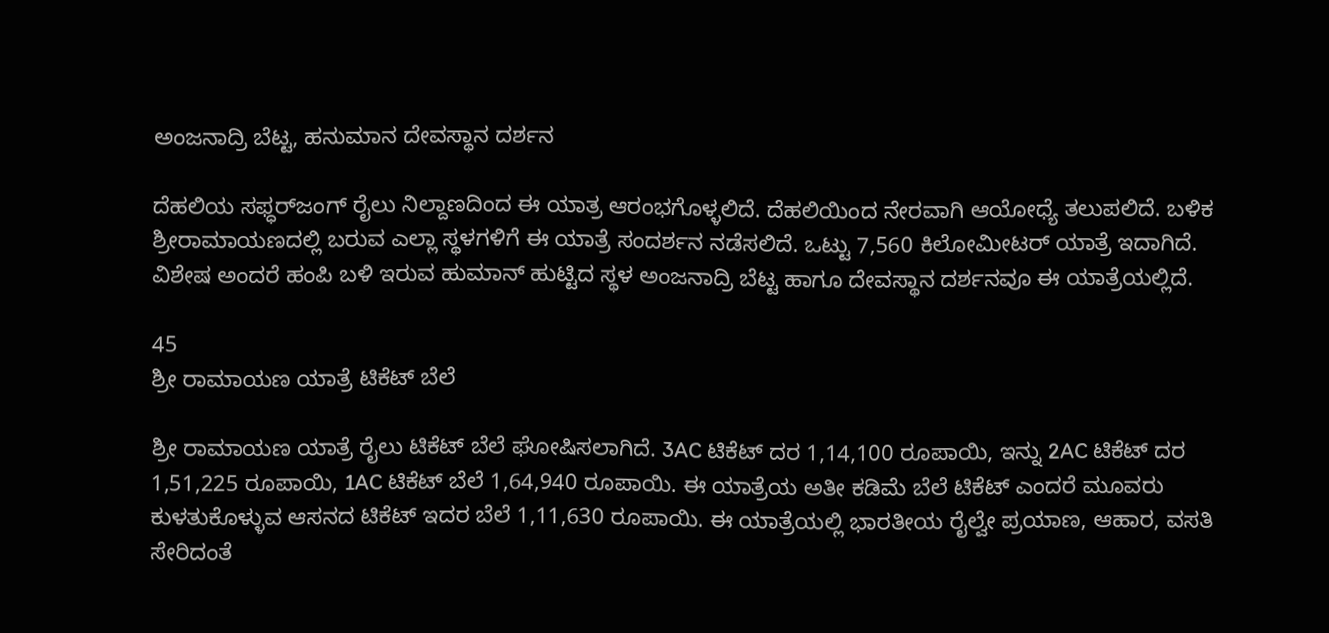ಅಂಜನಾದ್ರಿ ಬೆಟ್ಟ, ಹನುಮಾನ ದೇವಸ್ಥಾನ ದರ್ಶನ

ದೆಹಲಿಯ ಸಫ್ಧರ್‌ಜಂಗ್ ರೈಲು ನಿಲ್ದಾಣದಿಂದ ಈ ಯಾತ್ರ ಆರಂಭಗೊಳ್ಳಲಿದೆ. ದೆಹಲಿಯಿಂದ ನೇರವಾಗಿ ಆಯೋಧ್ಯೆ ತಲುಪಲಿದೆ. ಬಳಿಕ ಶ್ರೀರಾಮಾಯಣದಲ್ಲಿ ಬರುವ ಎಲ್ಲಾ ಸ್ಥಳಗಳಿಗೆ ಈ ಯಾತ್ರೆ ಸಂದರ್ಶನ ನಡೆಸಲಿದೆ. ಒಟ್ಟು 7,560 ಕಿಲೋಮೀಟರ್ ಯಾತ್ರೆ ಇದಾಗಿದೆ. ವಿಶೇಷ ಅಂದರೆ ಹಂಪಿ ಬಳಿ ಇರುವ ಹುಮಾನ್ ಹುಟ್ಟಿದ ಸ್ಥಳ ಅಂಜನಾದ್ರಿ ಬೆಟ್ಟ ಹಾಗೂ ದೇವಸ್ಥಾನ ದರ್ಶನವೂ ಈ ಯಾತ್ರೆಯಲ್ಲಿದೆ.

45
ಶ್ರೀ ರಾಮಾಯಣ ಯಾತ್ರೆ ಟಿಕೆಟ್ ಬೆಲೆ

ಶ್ರೀ ರಾಮಾಯಣ ಯಾತ್ರೆ ರೈಲು ಟಿಕೆಟ್ ಬೆಲೆ ಘೋಷಿಸಲಾಗಿದೆ. 3AC ಟಿಕೆಟ್ ದರ 1,14,100 ರೂಪಾಯಿ, ಇನ್ನು 2AC ಟಿಕೆಟ್ ದರ 1,51,225 ರೂಪಾಯಿ, 1AC ಟಿಕೆಟ್ ಬೆಲೆ 1,64,940 ರೂಪಾಯಿ. ಈ ಯಾತ್ರೆಯ ಅತೀ ಕಡಿಮೆ ಬೆಲೆ ಟಿಕೆಟ್ ಎಂದರೆ ಮೂವರು ಕುಳತುಕೊಳ್ಳುವ ಆಸನದ ಟಿಕೆಟ್ ಇದರ ಬೆಲೆ 1,11,630 ರೂಪಾಯಿ. ಈ ಯಾತ್ರೆಯಲ್ಲಿ ಭಾರತೀಯ ರೈಲ್ವೇ ಪ್ರಯಾಣ, ಆಹಾರ, ವಸತಿ ಸೇರಿದಂತೆ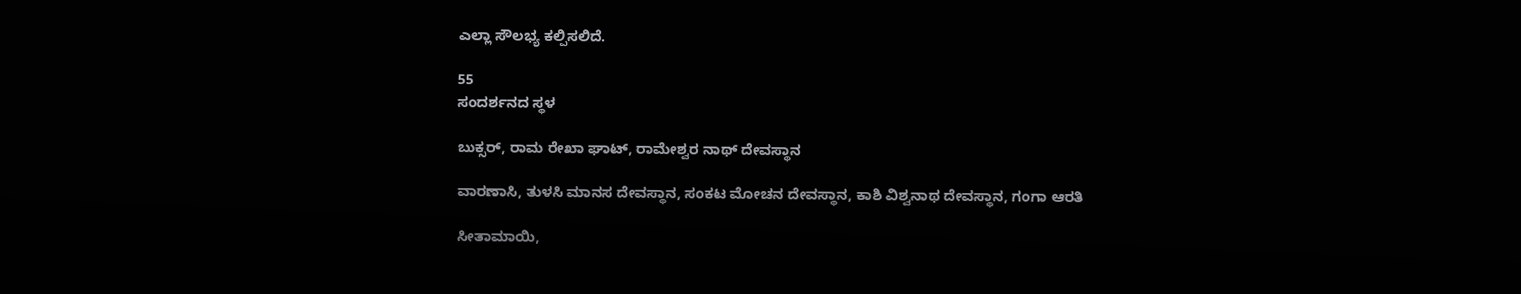ಎಲ್ಲಾ ಸೌಲಭ್ಯ ಕಲ್ಪಿಸಲಿದೆ.

55
ಸಂದರ್ಶನದ ಸ್ಥಳ

ಬುಕ್ಸರ್, ರಾಮ ರೇಖಾ ಘಾಟ್, ರಾಮೇಶ್ವರ ನಾಥ್ ದೇವಸ್ಥಾನ

ವಾರಣಾಸಿ, ತುಳಸಿ ಮಾನಸ ದೇವಸ್ಥಾನ, ಸಂಕಟ ಮೋಚನ ದೇವಸ್ಥಾನ, ಕಾಶಿ ವಿಶ್ವನಾಥ ದೇವಸ್ಥಾನ, ಗಂಗಾ ಆರತಿ

ಸೀತಾಮಾಯಿ,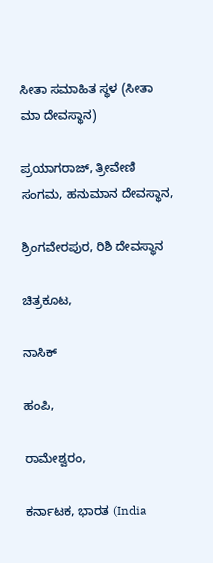ಸೀತಾ ಸಮಾಹಿತ ಸ್ಥಳ (ಸೀತಾ ಮಾ ದೇವಸ್ಥಾನ)

ಪ್ರಯಾಗರಾಜ್, ತ್ರೀವೇಣಿ ಸಂಗಮ, ಹನುಮಾನ ದೇವಸ್ಥಾನ,

ಶ್ರಿಂಗವೇರಪುರ, ರಿಶಿ ದೇವಸ್ಥಾನ

ಚಿತ್ರಕೂಟ,

ನಾಸಿಕ್

ಹಂಪಿ,

ರಾಮೇಶ್ವರಂ,

ಕರ್ನಾಟಕ, ಭಾರತ (India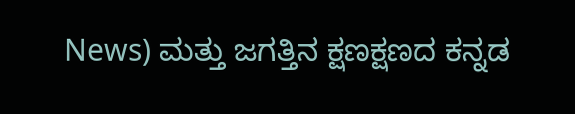News) ಮತ್ತು ಜಗತ್ತಿನ ಕ್ಷಣಕ್ಷಣದ ಕನ್ನಡ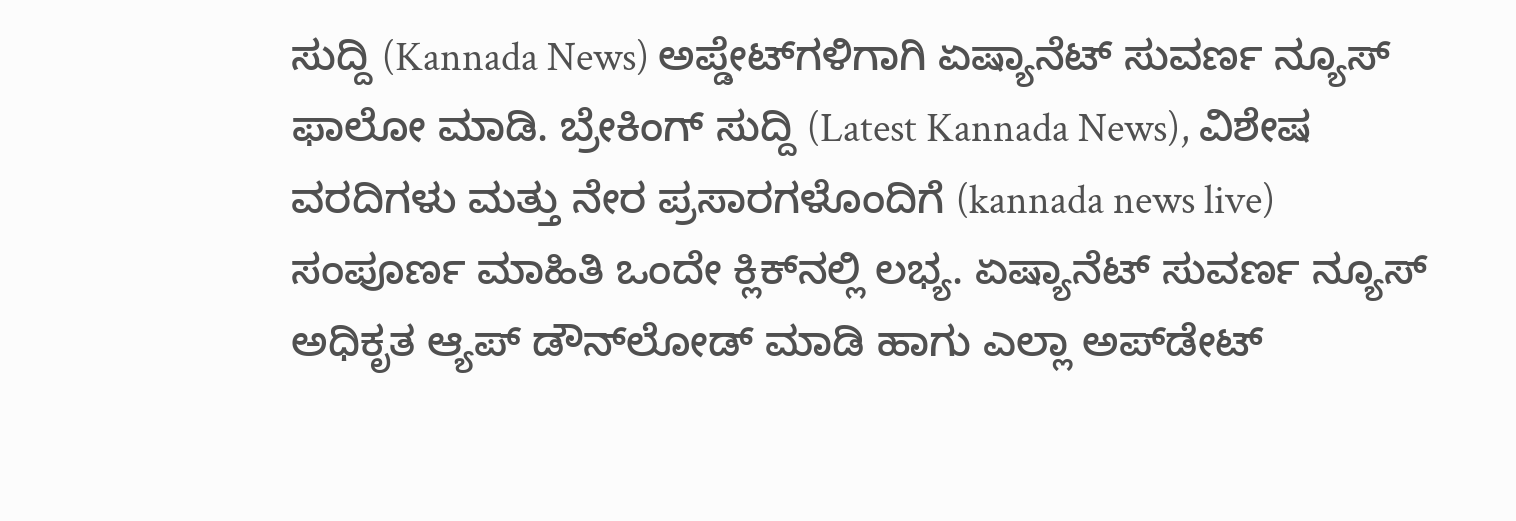ಸುದ್ದಿ (Kannada News) ಅಪ್ಡೇಟ್‌ಗಳಿಗಾಗಿ ಏಷ್ಯಾನೆಟ್ ಸುವರ್ಣ ನ್ಯೂಸ್‌ ಫಾಲೋ ಮಾಡಿ. ಬ್ರೇಕಿಂಗ್ ಸುದ್ದಿ (Latest Kannada News), ವಿಶೇಷ ವರದಿಗಳು ಮತ್ತು ನೇರ ಪ್ರಸಾರಗಳೊಂದಿಗೆ (kannada news live) ಸಂಪೂರ್ಣ ಮಾಹಿತಿ ಒಂದೇ ಕ್ಲಿಕ್‌ನಲ್ಲಿ ಲಭ್ಯ. ಏಷ್ಯಾನೆಟ್ ಸುವರ್ಣ ನ್ಯೂಸ್ ಅಧಿಕೃತ ಆ್ಯಪ್ ಡೌನ್‌ಲೋಡ್ ಮಾಡಿ ಹಾಗು ಎಲ್ಲಾ ಅಪ್‌ಡೇಟ್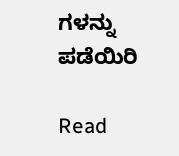ಗಳನ್ನು ಪಡೆಯಿರಿ

Read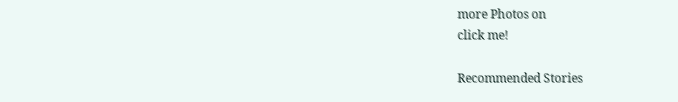more Photos on
click me!

Recommended Stories